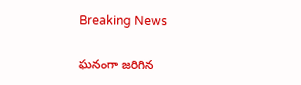Breaking News

ఘనంగా జరిగిన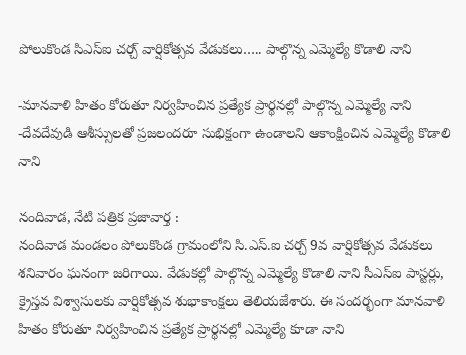పోలుకొండ సిఎస్ఐ చర్చ్ వార్షికోత్సవ వేడుకలు….. పాల్గొన్న ఎమ్మెల్యే కొడాలి నాని

-మానవాళి హితం కోరుతూ నిర్వహించిన ప్రత్యేక ప్రార్థనల్లో పాల్గొన్న ఎమ్మెల్యే నాని
-దేవదేవుడి ఆశీస్సులతో ప్రజలందరూ సుభిక్షంగా ఉండాలని ఆకాంక్షించిన ఎమ్మెల్యే కొడాలి నాని

నందివాడ, నేటి పత్రిక ప్రజావార్త :
నందివాడ మండలం పోలుకొండ గ్రామంలోని సి.ఎస్.ఐ చర్చ్ 9వ వార్షికోత్సవ వేడుకలు శనివారం ఘనంగా జరిగాయి. వేడుకల్లో పాల్గొన్న ఎమ్మెల్యే కొడాలి నాని సీఎస్ఐ పాస్టర్లు, క్రైస్తవ విశ్వాసులకు వార్షికోత్సవ శుభాకాంక్షలు తెలియజేశారు. ఈ సందర్భంగా మానవాళి హితం కోరుతూ నిర్వహించిన ప్రత్యేక ప్రార్థనల్లో ఎమ్మెల్యే కూడా నాని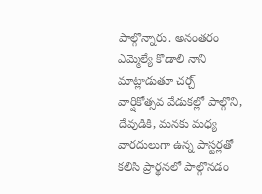పాల్గొన్నారు. అనంతరం ఎమ్మెల్యే కొడాలి నాని మాట్లాడుతూ చర్చ్ వార్షికోత్సవ వేడుకల్లో పాల్గొని, దేవుడికి, మనకు మధ్య వారదులుగా ఉన్న పాస్టర్లతో కలిసి ప్రార్థనలో పాల్గొనడం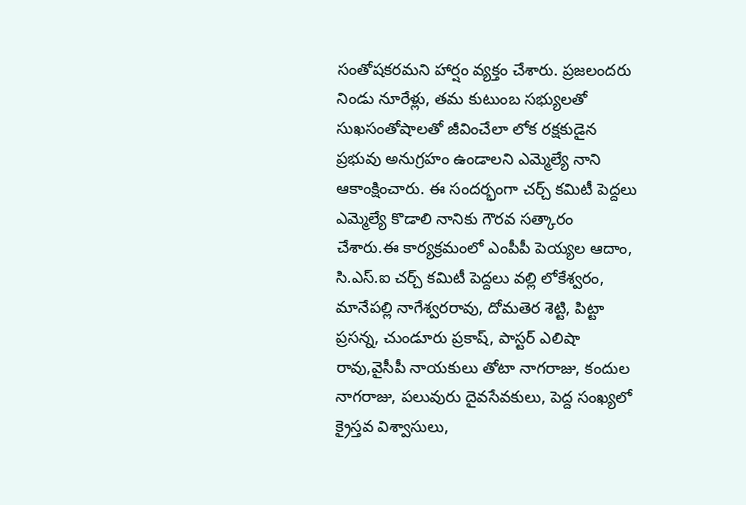సంతోషకరమని హార్షం వ్యక్తం చేశారు. ప్రజలందరు నిండు నూరేళ్లు, తమ కుటుంబ సభ్యులతో సుఖసంతోషాలతో జీవించేలా లోక రక్షకుడైన ప్రభువు అనుగ్రహం ఉండాలని ఎమ్మెల్యే నాని ఆకాంక్షించారు. ఈ సందర్భంగా చర్చ్ కమిటీ పెద్దలు ఎమ్మెల్యే కొడాలి నానికు గౌరవ సత్కారం చేశారు.ఈ కార్యక్రమంలో ఎంపీపీ పెయ్యల ఆదాం, సి.ఎస్.ఐ చర్చ్ కమిటీ పెద్దలు వల్లి లోకేశ్వరం, మానేపల్లి నాగేశ్వరరావు, దోమతెర శెట్టి, పిట్టా ప్రసన్న, చుండూరు ప్రకాష్, పాస్టర్ ఎలిషా రావు,వైసీపీ నాయకులు తోటా నాగరాజు, కందుల నాగరాజు, పలువురు దైవసేవకులు, పెద్ద సంఖ్యలో క్రైస్తవ విశ్వాసులు,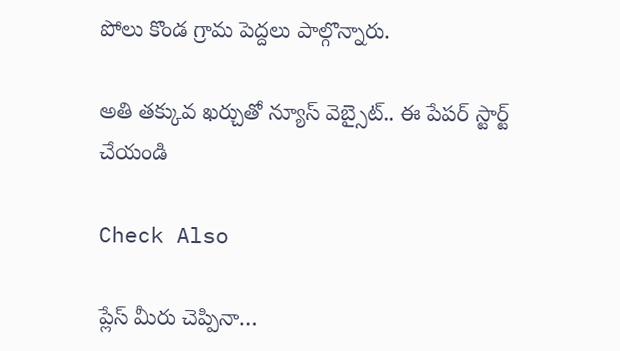పోలు కొండ గ్రామ పెద్దలు పాల్గొన్నారు.

అతి తక్కువ ఖర్చుతో న్యూస్ వెబ్సైట్.. ఈ పేపర్ స్టార్ట్ చేయండి

Check Also

ప్లేస్ మీరు చెప్పినా…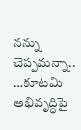నన్ను చెప్పమన్నా.. …కూటమి అభివృద్ధిపై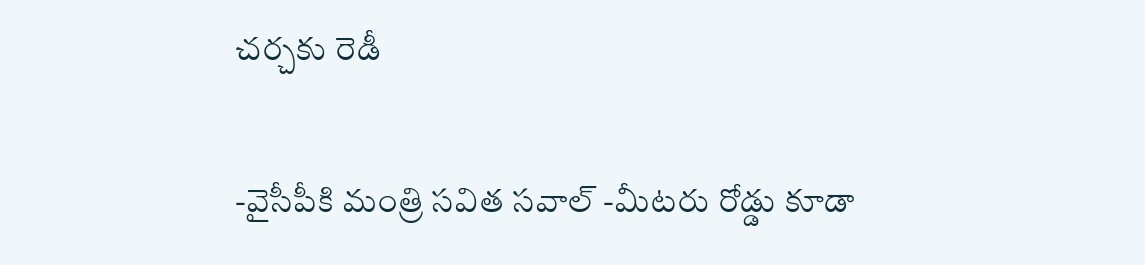చర్చకు రెడీ

-వైసీపీకి మంత్రి సవిత సవాల్ -మీటరు రోడ్డు కూడా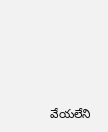వేయలేని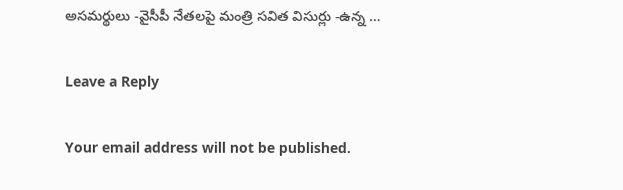అసమర్థులు -వైసీపీ నేతలపై మంత్రి సవిత విసుర్లు -ఉన్న …

Leave a Reply

Your email address will not be published.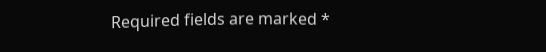Required fields are marked *